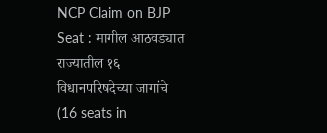NCP Claim on BJP Seat : मागील आठवड्यात राज्यातील १६ विधानपरिषदेच्या जागांचे (16 seats in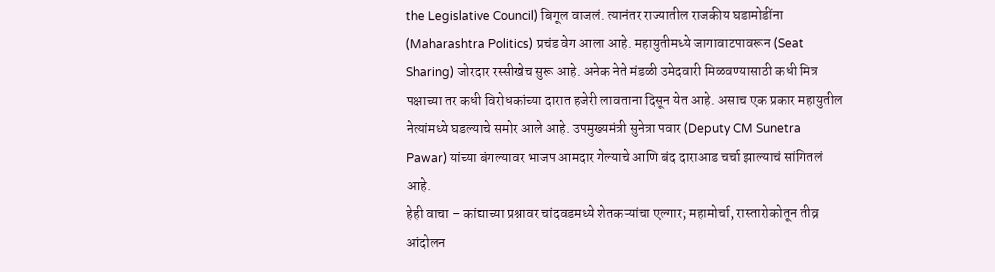the Legislative Council) बिगूल वाजलं. त्यानंतर राज्यातील राजकीय घडामोडींना (Maharashtra Politics) प्रचंड वेग आला आहे. महायुतीमध्ये जागावाटपावरून (Seat Sharing) जोरदार रस्सीखेच सुरू आहे. अनेक नेते मंडळी उमेदवारी मिळवण्यासाठी कधी मित्र पक्षाच्या तर कधी विरोधकांच्या दारात हजेरी लावताना दिसून येत आहे. असाच एक प्रकार महायुतील नेत्यांमध्ये घडल्याचे समोर आले आहे. उपमुख्यमंत्री सुनेत्रा पवार (Deputy CM Sunetra Pawar) यांच्या बंगल्यावर भाजप आमदार गेल्याचे आणि बंद दाराआड चर्चा झाल्याचं सांगितलं आहे.
हेही वाचा – कांद्याच्या प्रश्नावर चांदवडमध्ये शेतकऱ्यांचा एल्गार; महामोर्चा, रास्तारोकोतून तीव्र आंदोलन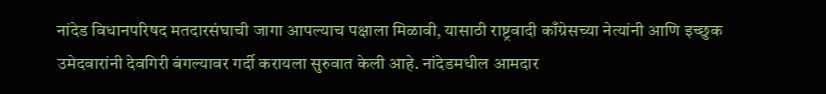नांदेड विधानपरिषद मतदारसंघाची जागा आपल्याच पक्षाला मिळावी, यासाठी राष्ट्रवादी काँग्रेसच्या नेत्यांनी आणि इच्छुक उमेदवारांनी देवगिरी बंगल्यावर गर्दी करायला सुरुवात केली आहे. नांदेडमधील आमदार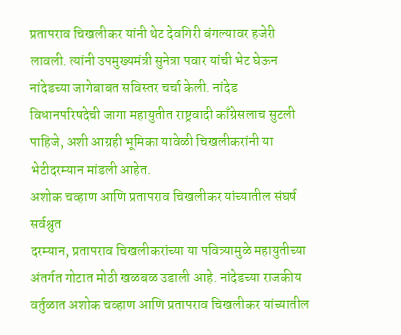प्रतापराव चिखलीकर यांनी थेट देवगिरी बंगल्यावर हजेरी लावली. त्यांनी उपमुख्यमंत्री सुनेत्रा पवार यांची भेट घेऊन नांदेडच्या जागेबाबत सविस्तर चर्चा केली. नांदेड विधानपरिषदेची जागा महायुतीत राष्ट्रवादी काँग्रेसलाच सुटली पाहिजे, अशी आग्रही भूमिका यावेळी चिखलीकरांनी या भेटीदरम्यान मांडली आहेत.
अशोक चव्हाण आणि प्रतापराव चिखलीकर यांच्यातील संघर्ष सर्वश्रुत
दरम्यान, प्रतापराव चिखलीकरांच्या या पवित्र्यामुळे महायुतीच्या अंतर्गत गोटात मोठी खळबळ उडाली आहे. नांदेडच्या राजकीय वर्तुळात अशोक चव्हाण आणि प्रतापराव चिखलीकर यांच्यातील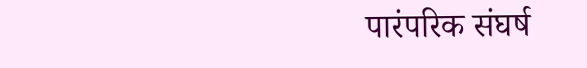पारंपरिक संघर्ष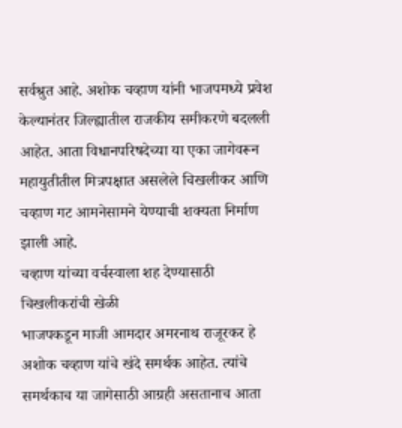सर्वश्रुत आहे. अशोक चव्हाण यांनी भाजपमध्ये प्रवेश केल्यानंतर जिल्ह्यातील राजकीय समीकरणे बदलली आहेत. आता विधानपरिषदेच्या या एका जागेवरून महायुतीतील मित्रपक्षात असलेले चिखलीकर आणि चव्हाण गट आमनेसामने येण्याची शक्यता निर्माण झाली आहे.
चव्हाण यांच्या वर्चस्वाला शह देण्यासाठी चिखलीकरांची खेळी
भाजपकडून माजी आमदार अमरनाथ राजूरकर हे अशोक चव्हाण यांचे खंदे समर्थक आहेत. त्यांचे समर्थकाच या जागेसाठी आग्रही असतानाच आता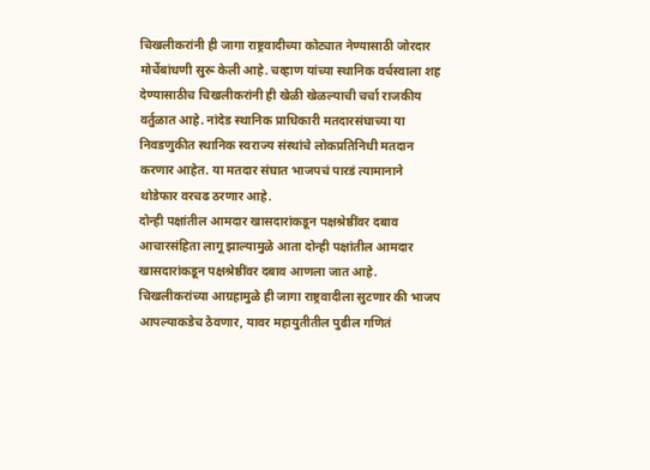चिखलीकरांनी ही जागा राष्ट्रवादीच्या कोट्यात नेण्यासाठी जोरदार मोर्चेबांधणी सुरू केली आहे. चव्हाण यांच्या स्थानिक वर्चस्वाला शह देण्यासाठीच चिखलीकरांनी ही खेळी खेळल्याची चर्चा राजकीय वर्तुळात आहे. नांदेड स्थानिक प्राधिकारी मतदारसंघाच्या या निवडणुकीत स्थानिक स्वराज्य संस्थांचे लोकप्रतिनिधी मतदान करणार आहेत. या मतदार संघात भाजपचं पारडं त्यामानाने थोडेफार वरचढ ठरणार आहे.
दोन्ही पक्षांतील आमदार खासदारांकडून पक्षश्रेष्ठींवर दबाव
आचारसंहिता लागू झाल्यामुळे आता दोन्ही पक्षांतील आमदार खासदारांकडून पक्षश्रेष्ठींवर दबाव आणला जात आहे. चिखलीकरांच्या आग्रहामुळे ही जागा राष्ट्रवादीला सुटणार की भाजप आपल्याकडेच ठेवणार, यावर महायुतीतील पुढील गणितं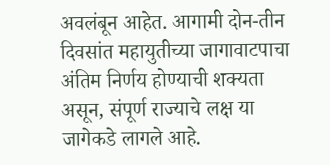अवलंबून आहेत. आगामी दोन-तीन दिवसांत महायुतीच्या जागावाटपाचा अंतिम निर्णय होण्याची शक्यता असून, संपूर्ण राज्याचे लक्ष या जागेकडे लागले आहे.